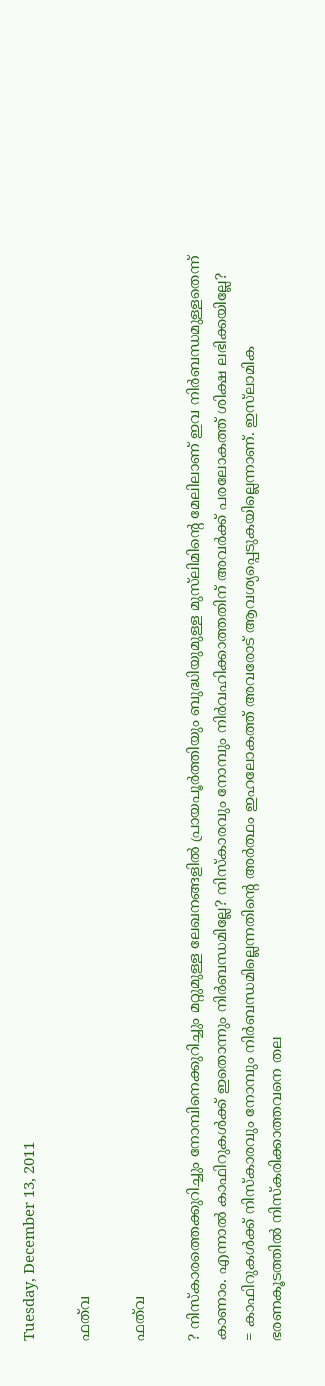Tuesday, December 13, 2011

ഫത്‌വ

ഫത്‌വ

? നിസ്‌കാരത്തെക്കുറിച്ചും നോമ്പിനെക്കുറിച്ചും മറ്റുമുള്ള ലേഖനങ്ങളില്‍ പ്രായപൂര്‍ത്തിയും ബുദ്ധിയുമുള്ള മുസ്‌ലിമിന്റെ മേലിലാണ് ഇവ നിര്‍ബന്ധമുള്ളതെന്ന് കാണാം. എന്നാല്‍ കാഫിറുകള്‍ക്ക് ഇതൊന്നും നിര്‍ബന്ധമില്ലേ? നിസ്‌കാരവും നോമ്പും നിര്‍വഹിക്കാത്തതിന് അവര്‍ക്ക് പരലോകത്ത് ശിക്ഷ ലഭിക്കയില്ലേ?
= കാഫിറുകള്‍ക്ക് നിസ്‌കാരവും നോമ്പും നിര്‍ബന്ധമില്ലെന്നതിന്റെ അര്‍ത്ഥം ഇഹലോകത്ത് അവരോട് ആവശ്യപ്പെടുകയില്ലെന്നാണ്. ഇസ്‌ലാമിക ഭരണകൂടത്തില്‍ നിസ്‌കരിക്കാത്തവനെ തല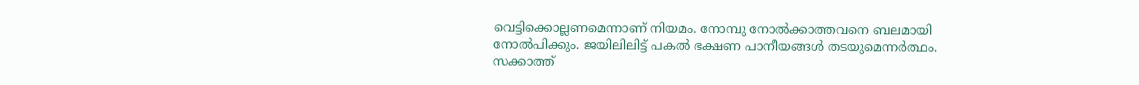വെട്ടിക്കൊല്ലണമെന്നാണ് നിയമം. നോമ്പു നോല്‍ക്കാത്തവനെ ബലമായി നോല്‍പിക്കും. ജയിലിലിട്ട് പകല്‍ ഭക്ഷണ പാനീയങ്ങള്‍ തടയുമെന്നര്‍ത്ഥം. സക്കാത്ത്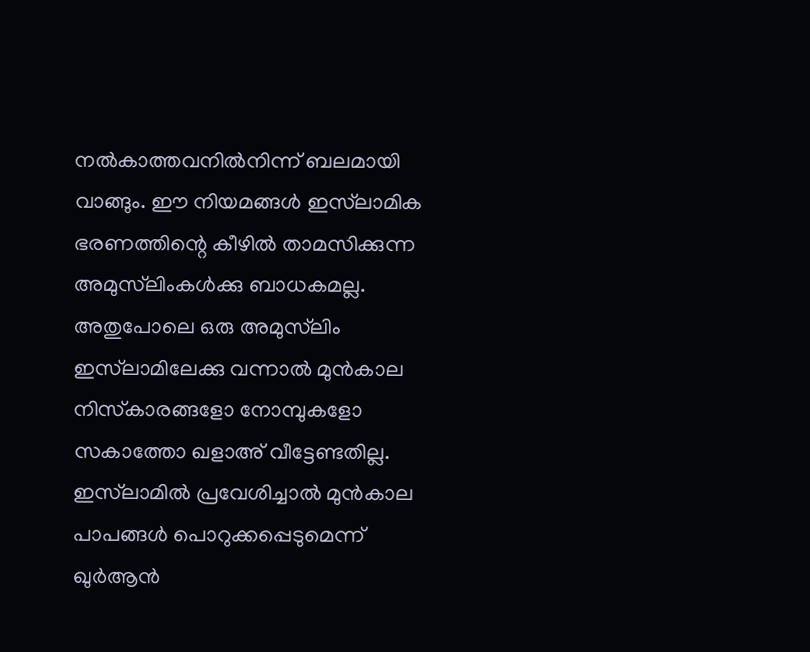നല്‍കാത്തവനില്‍നിന്ന് ബലമായി വാങ്ങും. ഈ നിയമങ്ങള്‍ ഇസ്‌ലാമിക ഭരണത്തിന്റെ കീഴില്‍ താമസിക്കുന്ന അമുസ്‌ലിംകള്‍ക്കു ബാധകമല്ല. അതുപോലെ ഒരു അമുസ്‌ലിം ഇസ്‌ലാമിലേക്കു വന്നാല്‍ മുന്‍കാല നിസ്‌കാരങ്ങളോ നോമ്പുകളോ സകാത്തോ ഖളാഅ് വീട്ടേണ്ടതില്ല. ഇസ്‌ലാമില്‍ പ്രവേശിച്ചാല്‍ മുന്‍കാല പാപങ്ങള്‍ പൊറുക്കപ്പെടുമെന്ന് ഖുര്‍ആന്‍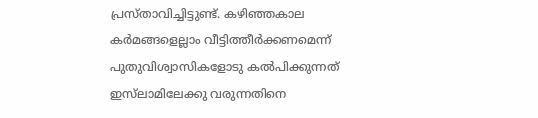പ്രസ്താവിച്ചിട്ടുണ്ട്. കഴിഞ്ഞകാല കര്‍മങ്ങളെല്ലാം വീട്ടിത്തീര്‍ക്കണമെന്ന് പുതുവിശ്വാസികളോടു കല്‍പിക്കുന്നത് ഇസ്‌ലാമിലേക്കു വരുന്നതിനെ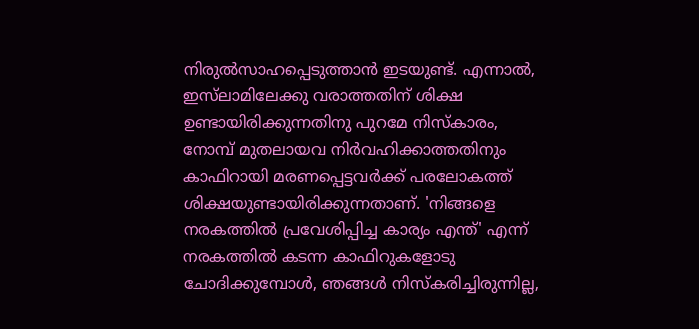നിരുല്‍സാഹപ്പെടുത്താന്‍ ഇടയുണ്ട്. എന്നാല്‍, ഇസ്‌ലാമിലേക്കു വരാത്തതിന് ശിക്ഷ ഉണ്ടായിരിക്കുന്നതിനു പുറമേ നിസ്‌കാരം, നോമ്പ് മുതലായവ നിര്‍വഹിക്കാത്തതിനും കാഫിറായി മരണപ്പെട്ടവര്‍ക്ക് പരലോകത്ത് ശിക്ഷയുണ്ടായിരിക്കുന്നതാണ്. 'നിങ്ങളെ നരകത്തില്‍ പ്രവേശിപ്പിച്ച കാര്യം എന്ത്' എന്ന് നരകത്തില്‍ കടന്ന കാഫിറുകളോടു ചോദിക്കുമ്പോള്‍, ഞങ്ങള്‍ നിസ്‌കരിച്ചിരുന്നില്ല,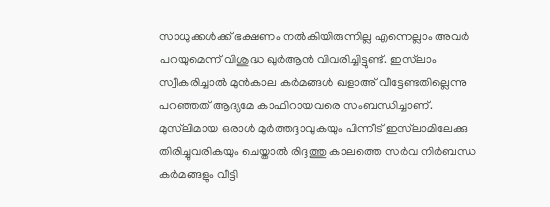സാധുക്കള്‍ക്ക് ഭക്ഷണം നല്‍കിയിരുന്നില്ല എന്നെല്ലാം അവര്‍ പറയുമെന്ന് വിശുദ്ധ ഖുര്‍ആന്‍ വിവരിച്ചിട്ടുണ്ട്. ഇസ്‌ലാം സ്വീകരിച്ചാല്‍ മുന്‍കാല കര്‍മങ്ങള്‍ ഖളാഅ് വീട്ടേണ്ടതില്ലെന്നു പറഞ്ഞത് ആദ്യമേ കാഫിറായവരെ സംബന്ധിച്ചാണ്. മുസ്‌ലിമായ ഒരാള്‍ മുര്‍ത്തദ്ദാവുകയും പിന്നീട് ഇസ്‌ലാമിലേക്കു തിരിച്ചുവരികയും ചെയ്താല്‍ രിദ്ദത്തു കാലത്തെ സര്‍വ നിര്‍ബന്ധ കര്‍മങ്ങളും വീട്ടി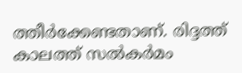ത്തീര്‍ക്കേണ്ടതാണ്. രിദ്ദത്ത് കാലത്ത് സല്‍കര്‍മം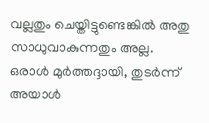വല്ലതും ചെയ്തിട്ടുണ്ടെങ്കില്‍ അതു സാധുവാകുന്നതും അല്ല. ഒരാള്‍ മുര്‍ത്തദ്ദായി, തുടര്‍ന്ന് അയാള്‍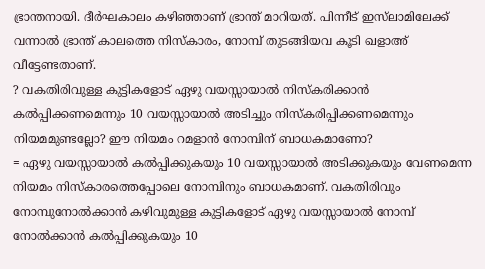ഭ്രാന്തനായി. ദീര്‍ഘകാലം കഴിഞ്ഞാണ് ഭ്രാന്ത് മാറിയത്. പിന്നീട് ഇസ്‌ലാമിലേക്ക് വന്നാല്‍ ഭ്രാന്ത് കാലത്തെ നിസ്‌കാരം, നോമ്പ് തുടങ്ങിയവ കൂടി ഖളാഅ് വീട്ടേണ്ടതാണ്.
? വകതിരിവുള്ള കുട്ടികളോട് ഏഴു വയസ്സായാല്‍ നിസ്‌കരിക്കാന്‍ കല്‍പ്പിക്കണമെന്നും 10 വയസ്സായാല്‍ അടിച്ചും നിസ്‌കരിപ്പിക്കണമെന്നും നിയമമുണ്ടല്ലോ? ഈ നിയമം റമളാന്‍ നോമ്പിന് ബാധകമാണോ?
= ഏഴു വയസ്സായാല്‍ കല്‍പ്പിക്കുകയും 10 വയസ്സായാല്‍ അടിക്കുകയും വേണമെന്ന നിയമം നിസ്‌കാരത്തെപ്പോലെ നോമ്പിനും ബാധകമാണ്. വകതിരിവും നോമ്പുനോല്‍ക്കാന്‍ കഴിവുമുള്ള കുട്ടികളോട് ഏഴു വയസ്സായാല്‍ നോമ്പ് നോല്‍ക്കാന്‍ കല്‍പ്പിക്കുകയും 10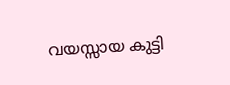വയസ്സായ കുട്ടി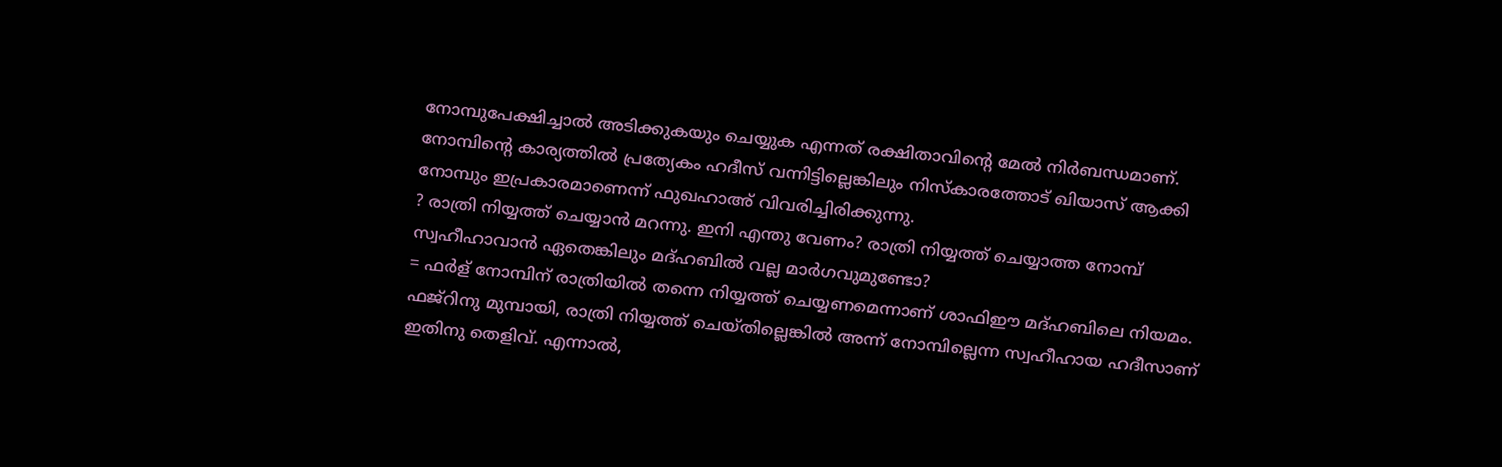നോമ്പുപേക്ഷിച്ചാല്‍ അടിക്കുകയും ചെയ്യുക എന്നത് രക്ഷിതാവിന്റെ മേല്‍ നിര്‍ബന്ധമാണ്. നോമ്പിന്റെ കാര്യത്തില്‍ പ്രത്യേകം ഹദീസ് വന്നിട്ടില്ലെങ്കിലും നിസ്‌കാരത്തോട് ഖിയാസ് ആക്കി നോമ്പും ഇപ്രകാരമാണെന്ന് ഫുഖഹാഅ് വിവരിച്ചിരിക്കുന്നു.
? രാത്രി നിയ്യത്ത് ചെയ്യാന്‍ മറന്നു. ഇനി എന്തു വേണം? രാത്രി നിയ്യത്ത് ചെയ്യാത്ത നോമ്പ് സ്വഹീഹാവാന്‍ ഏതെങ്കിലും മദ്ഹബില്‍ വല്ല മാര്‍ഗവുമുണ്ടോ?
= ഫര്‍ള് നോമ്പിന് രാത്രിയില്‍ തന്നെ നിയ്യത്ത് ചെയ്യണമെന്നാണ് ശാഫിഈ മദ്ഹബിലെ നിയമം. ഫജ്‌റിനു മുമ്പായി, രാത്രി നിയ്യത്ത് ചെയ്തില്ലെങ്കില്‍ അന്ന് നോമ്പില്ലെന്ന സ്വഹീഹായ ഹദീസാണ് ഇതിനു തെളിവ്. എന്നാല്‍,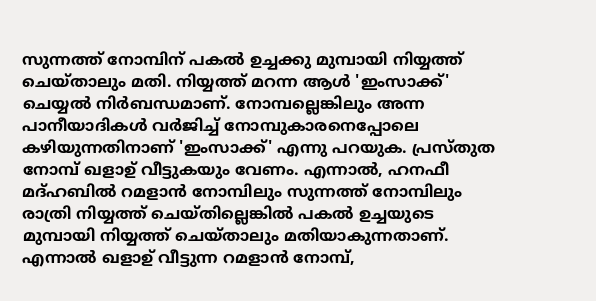സുന്നത്ത് നോമ്പിന് പകല്‍ ഉച്ചക്കു മുമ്പായി നിയ്യത്ത് ചെയ്താലും മതി. നിയ്യത്ത് മറന്ന ആള്‍ 'ഇംസാക്ക്' ചെയ്യല്‍ നിര്‍ബന്ധമാണ്. നോമ്പല്ലെങ്കിലും അന്ന പാനീയാദികള്‍ വര്‍ജിച്ച് നോമ്പുകാരനെപ്പോലെ കഴിയുന്നതിനാണ് 'ഇംസാക്ക്' എന്നു പറയുക. പ്രസ്തുത നോമ്പ് ഖളാഉ് വീട്ടുകയും വേണം. എന്നാല്‍, ഹനഫീ മദ്ഹബില്‍ റമളാന്‍ നോമ്പിലും സുന്നത്ത് നോമ്പിലും രാത്രി നിയ്യത്ത് ചെയ്തില്ലെങ്കില്‍ പകല്‍ ഉച്ചയുടെ മുമ്പായി നിയ്യത്ത് ചെയ്താലും മതിയാകുന്നതാണ്. എന്നാല്‍ ഖളാഉ് വീട്ടുന്ന റമളാന്‍ നോമ്പ്,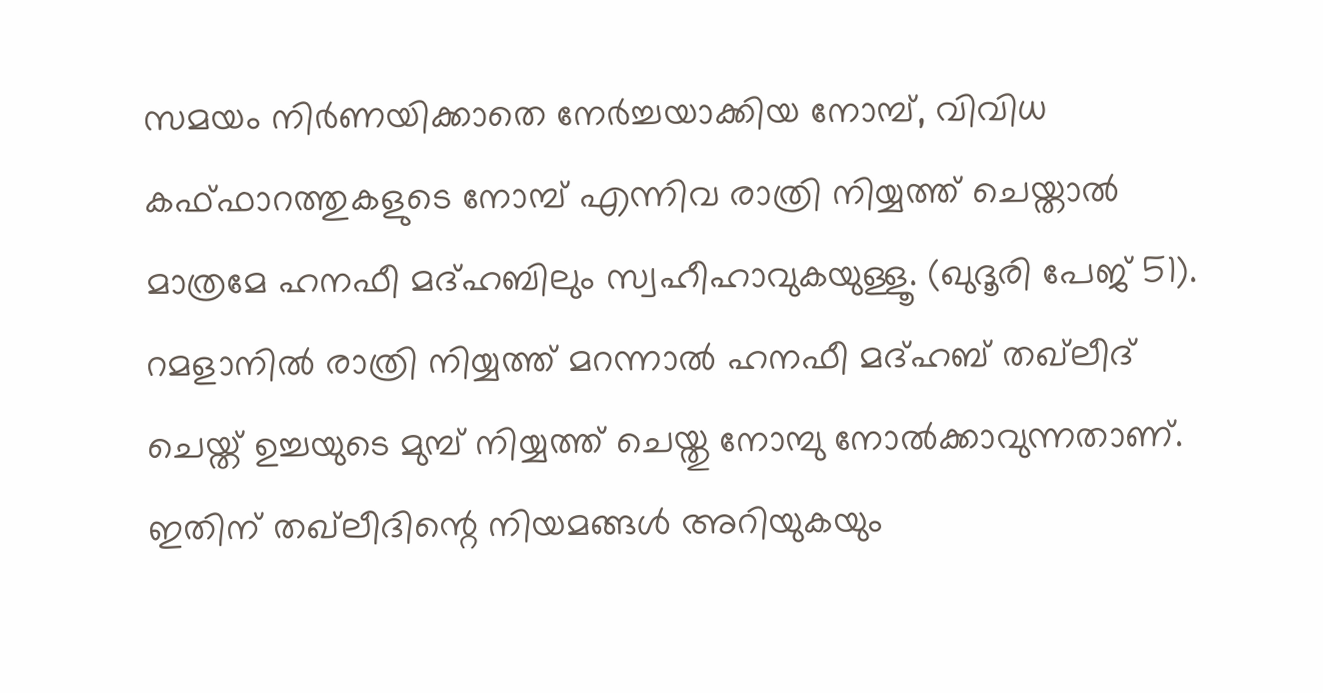സമയം നിര്‍ണയിക്കാതെ നേര്‍ച്ചയാക്കിയ നോമ്പ്, വിവിധ കഫ്ഫാറത്തുകളുടെ നോമ്പ് എന്നിവ രാത്രി നിയ്യത്ത് ചെയ്താല്‍ മാത്രമേ ഹനഫീ മദ്ഹബിലും സ്വഹീഹാവുകയുള്ളൂ. (ഖുദൂരി പേജ് 51). റമളാനില്‍ രാത്രി നിയ്യത്ത് മറന്നാല്‍ ഹനഫീ മദ്ഹബ് തഖ്‌ലീദ് ചെയ്ത് ഉച്ചയുടെ മുമ്പ് നിയ്യത്ത് ചെയ്തു നോമ്പു നോല്‍ക്കാവുന്നതാണ്. ഇതിന് തഖ്‌ലീദിന്റെ നിയമങ്ങള്‍ അറിയുകയും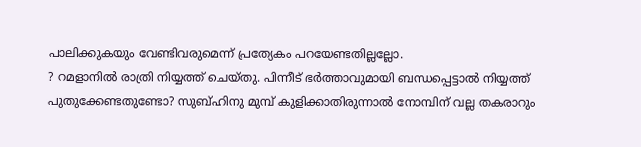പാലിക്കുകയും വേണ്ടിവരുമെന്ന് പ്രത്യേകം പറയേണ്ടതില്ലല്ലോ.
? റമളാനില്‍ രാത്രി നിയ്യത്ത് ചെയ്തു. പിന്നീട് ഭര്‍ത്താവുമായി ബന്ധപ്പെട്ടാല്‍ നിയ്യത്ത് പുതുക്കേണ്ടതുണ്ടോ? സുബ്ഹിനു മുമ്പ് കുളിക്കാതിരുന്നാല്‍ നോമ്പിന് വല്ല തകരാറും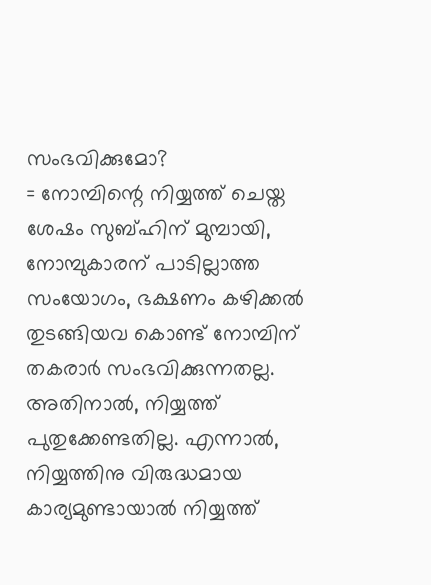സംഭവിക്കുമോ?
= നോമ്പിന്റെ നിയ്യത്ത് ചെയ്ത ശേഷം സുബ്ഹിന് മുമ്പായി, നോമ്പുകാരന് പാടില്ലാത്ത സംയോഗം, ഭക്ഷണം കഴിക്കല്‍ തുടങ്ങിയവ കൊണ്ട് നോമ്പിന് തകരാര്‍ സംഭവിക്കുന്നതല്ല. അതിനാല്‍, നിയ്യത്ത് പുതുക്കേണ്ടതില്ല. എന്നാല്‍, നിയ്യത്തിനു വിരുദ്ധമായ കാര്യമുണ്ടായാല്‍ നിയ്യത്ത്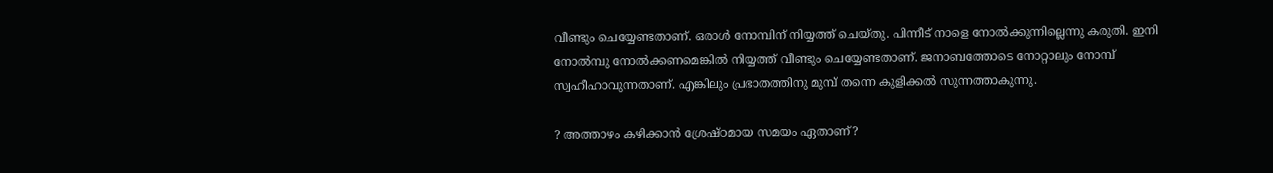വീണ്ടും ചെയ്യേണ്ടതാണ്. ഒരാള്‍ നോമ്പിന് നിയ്യത്ത് ചെയ്തു. പിന്നീട് നാളെ നോല്‍ക്കുന്നില്ലെന്നു കരുതി. ഇനി നോല്‍മ്പു നോല്‍ക്കണമെങ്കില്‍ നിയ്യത്ത് വീണ്ടും ചെയ്യേണ്ടതാണ്. ജനാബത്തോടെ നോറ്റാലും നോമ്പ് സ്വഹീഹാവുന്നതാണ്. എങ്കിലും പ്രഭാതത്തിനു മുമ്പ് തന്നെ കുളിക്കല്‍ സുന്നത്താകുന്നു.

? അത്താഴം കഴിക്കാന്‍ ശ്രേഷ്ഠമായ സമയം ഏതാണ്?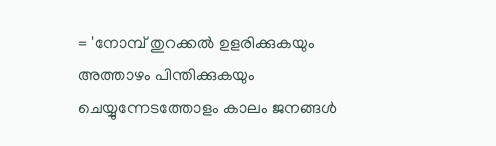= 'നോമ്പ് തുറക്കല്‍ ഉളരിക്കുകയും അത്താഴം പിന്തിക്കുകയും ചെയ്യുന്നേടത്തോളം കാലം ജനങ്ങള്‍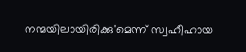നന്മയിലായിരിക്കു'മെന്ന് സ്വഹീഹായ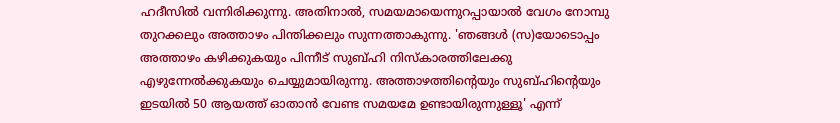ഹദീസില്‍ വന്നിരിക്കുന്നു. അതിനാല്‍, സമയമായെന്നുറപ്പായാല്‍ വേഗം നോമ്പു തുറക്കലും അത്താഴം പിന്തിക്കലും സുന്നത്താകുന്നു. 'ഞങ്ങള്‍ (സ)യോടൊപ്പം അത്താഴം കഴിക്കുകയും പിന്നീട് സുബ്ഹി നിസ്‌കാരത്തിലേക്കു എഴുന്നേല്‍ക്കുകയും ചെയ്യുമായിരുന്നു. അത്താഴത്തിന്റെയും സുബ്ഹിന്റെയും ഇടയില്‍ 50 ആയത്ത് ഓതാന്‍ വേണ്ട സമയമേ ഉണ്ടായിരുന്നുള്ളൂ' എന്ന്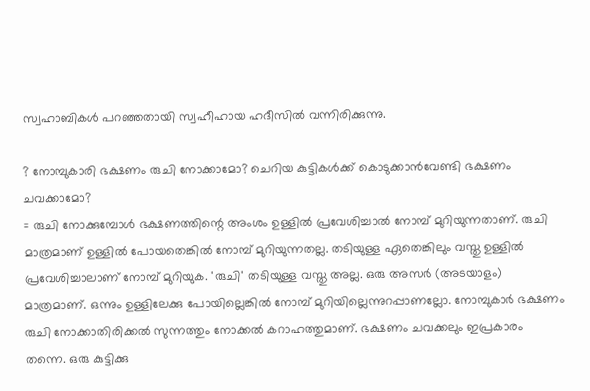സ്വഹാബികള്‍ പറഞ്ഞതായി സ്വഹീഹായ ഹദീസില്‍ വന്നിരിക്കുന്നു.

? നോമ്പുകാരി ഭക്ഷണം രുചി നോക്കാമോ? ചെറിയ കുട്ടികള്‍ക്ക് കൊടുക്കാന്‍വേണ്ടി ഭക്ഷണം ചവക്കാമോ?
= രുചി നോക്കുമ്പോള്‍ ഭക്ഷണത്തിന്റെ അംശം ഉള്ളില്‍ പ്രവേശിച്ചാല്‍ നോമ്പ് മുറിയുന്നതാണ്. രുചി മാത്രമാണ് ഉള്ളില്‍ പോയതെങ്കില്‍ നോമ്പ് മുറിയുന്നതല്ല. തടിയുള്ള ഏതെങ്കിലും വസ്തു ഉള്ളില്‍ പ്രവേശിച്ചാലാണ് നോമ്പ് മുറിയുക. 'രുചി' തടിയുള്ള വസ്തു അല്ല. ഒരു അസര്‍ (അടയാളം) മാത്രമാണ്. ഒന്നും ഉള്ളിലേക്കു പോയില്ലെങ്കില്‍ നോമ്പ് മുറിയില്ലെന്നുറപ്പാണല്ലോ. നോമ്പുകാര്‍ ഭക്ഷണം രുചി നോക്കാതിരിക്കല്‍ സുന്നത്തും നോക്കല്‍ കറാഹത്തുമാണ്. ഭക്ഷണം ചവക്കലും ഇപ്രകാരം തന്നെ. ഒരു കുട്ടിക്കു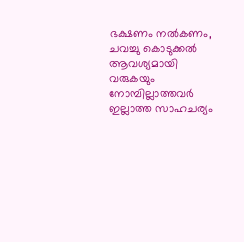ഭക്ഷണം നല്‍കണം, ചവച്ചു കൊടുക്കല്‍ ആവശ്യമായി വരുകയും നോമ്പില്ലാത്തവര്‍ ഇല്ലാത്ത സാഹചര്യം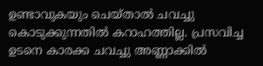ഉണ്ടാവുകയും ചെയ്താല്‍ ചവച്ചു കൊടുക്കുന്നതില്‍ കറാഹത്തില്ല. പ്രസവിച്ച ഉടനെ കാരക്ക ചവച്ചു അണ്ണാക്കില്‍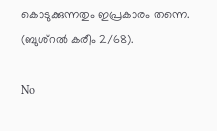കൊടുക്കുന്നതും ഇപ്രകാരം തന്നെ. (ബുശ്‌റല്‍ കരീം 2/68).

No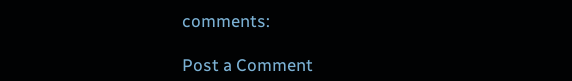comments:

Post a Comment